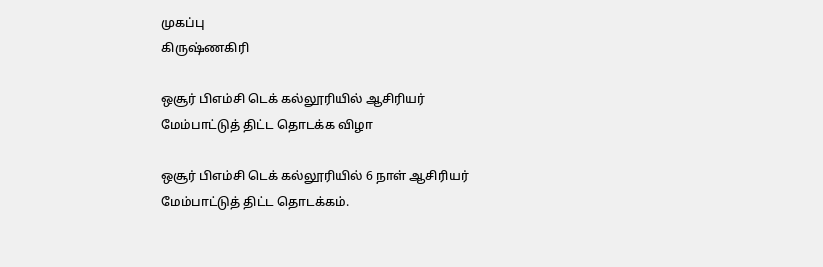முகப்பு
கிருஷ்ணகிரி

ஒசூர் பிஎம்சி டெக் கல்லூரியில் ஆசிரியர் மேம்பாட்டுத் திட்ட தொடக்க விழா

ஒசூர் பிஎம்சி டெக் கல்லூரியில் 6 நாள் ஆசிரியர் மேம்பாட்டுத் திட்ட தொடக்கம்.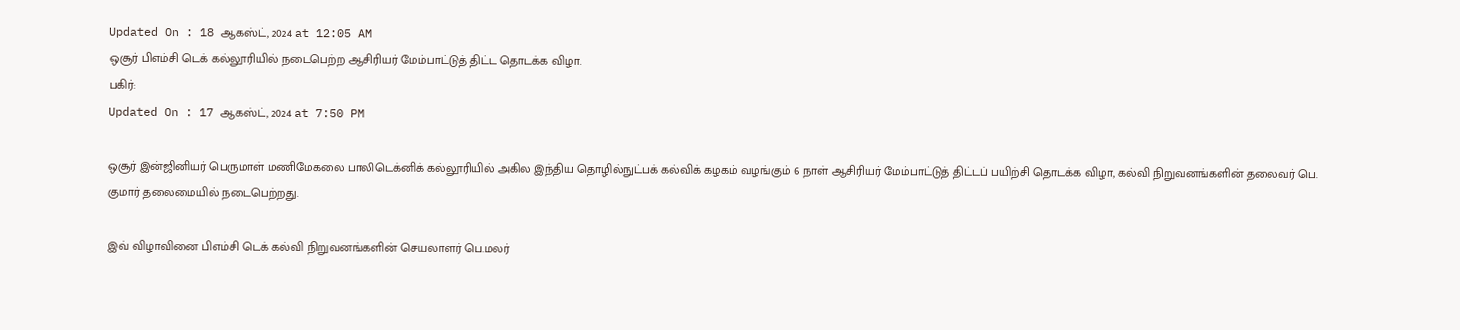Updated On : 18 ஆகஸ்ட், 2024 at 12:05 AM
ஒசூர் பிஎம்சி டெக் கல்லூரியில் நடைபெற்ற ஆசிரியர் மேம்பாட்டுத் திட்ட தொடக்க விழா.
பகிர்:
Updated On : 17 ஆகஸ்ட், 2024 at 7:50 PM

ஒசூர் இன்ஜினியர் பெருமாள் மணிமேகலை பாலிடெக்னிக் கல்லூரியில் அகில இந்திய தொழில்நுட்பக் கல்விக் கழகம் வழங்கும் 6 நாள் ஆசிரியர் மேம்பாட்டுத் திட்டப் பயிற்சி தொடக்க விழா, கல்வி நிறுவனங்களின் தலைவர் பெ. குமார் தலைமையில் நடைபெற்றது.

இவ் விழாவினை பிஎம்சி டெக் கல்வி நிறுவனங்களின் செயலாளர் பெ.மலர்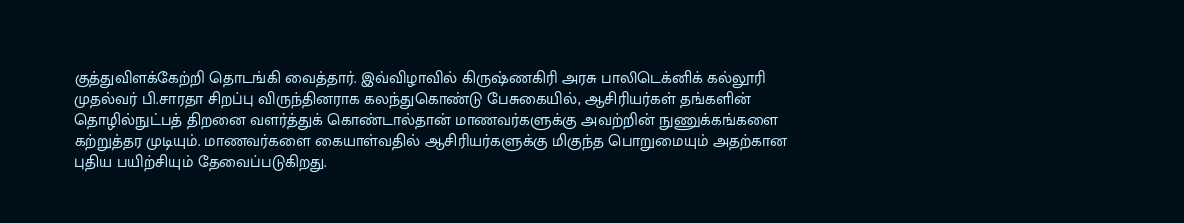குத்துவிளக்கேற்றி தொடங்கி வைத்தார். இவ்விழாவில் கிருஷ்ணகிரி அரசு பாலிடெக்னிக் கல்லூரி முதல்வர் பி.சாரதா சிறப்பு விருந்தினராக கலந்துகொண்டு பேசுகையில், ஆசிரியர்கள் தங்களின் தொழில்நுட்பத் திறனை வளர்த்துக் கொண்டால்தான் மாணவர்களுக்கு அவற்றின் நுணுக்கங்களை கற்றுத்தர முடியும். மாணவர்களை கையாள்வதில் ஆசிரியர்களுக்கு மிகுந்த பொறுமையும் அதற்கான புதிய பயிற்சியும் தேவைப்படுகிறது.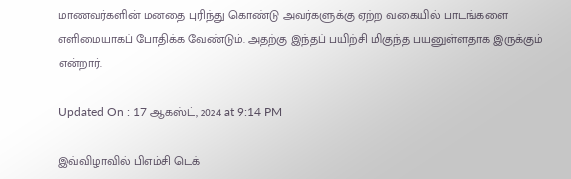மாணவர்களின் மனதை புரிந்து கொண்டு அவர்களுக்கு ஏற்ற வகையில் பாடங்களை எளிமையாகப் போதிக்க வேண்டும். அதற்கு இந்தப் பயிற்சி மிகுந்த பயனுள்ளதாக இருக்கும் என்றார்.

Updated On : 17 ஆகஸ்ட், 2024 at 9:14 PM

இவ்விழாவில் பிஎம்சி டெக்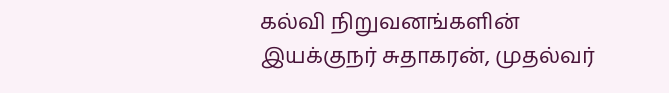கல்வி நிறுவனங்களின் இயக்குநர் சுதாகரன், முதல்வர்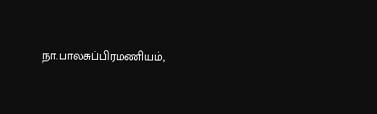நா.பாலசுப்பிரமணியம்,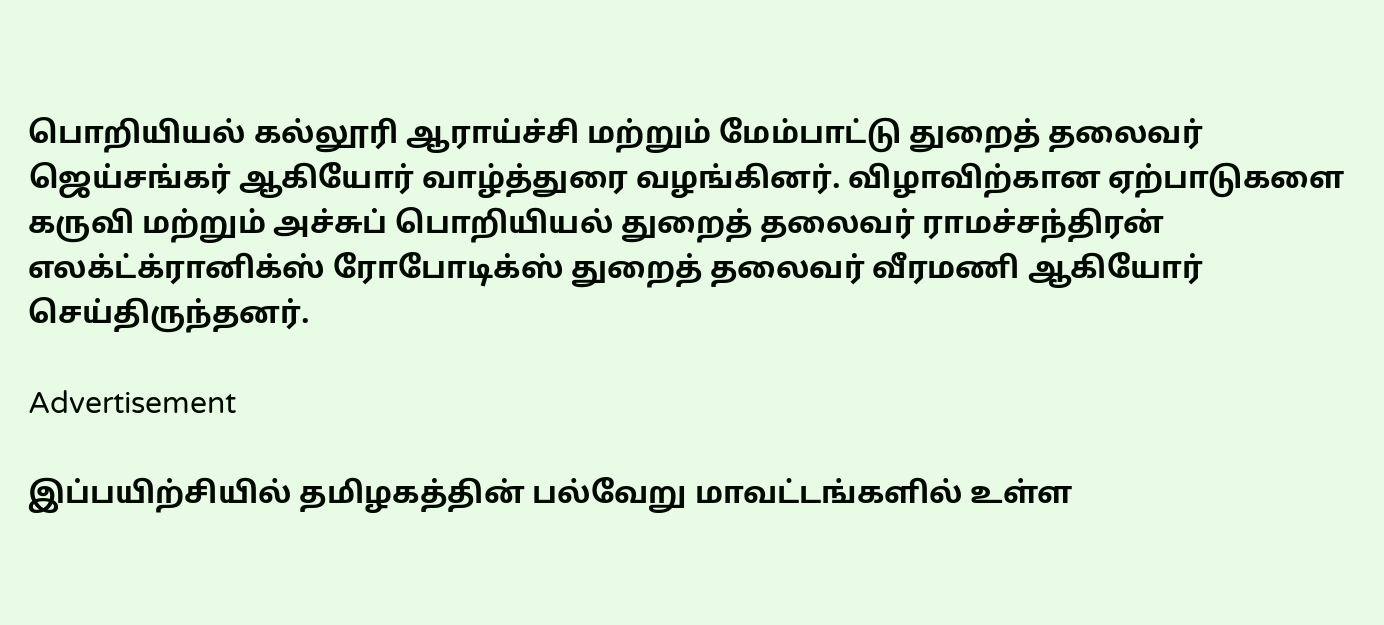பொறியியல் கல்லூரி ஆராய்ச்சி மற்றும் மேம்பாட்டு துறைத் தலைவர் ஜெய்சங்கர் ஆகியோர் வாழ்த்துரை வழங்கினர். விழாவிற்கான ஏற்பாடுகளை கருவி மற்றும் அச்சுப் பொறியியல் துறைத் தலைவர் ராமச்சந்திரன் எலக்ட்க்ரானிக்ஸ் ரோபோடிக்ஸ் துறைத் தலைவர் வீரமணி ஆகியோர் செய்திருந்தனர்.

Advertisement

இப்பயிற்சியில் தமிழகத்தின் பல்வேறு மாவட்டங்களில் உள்ள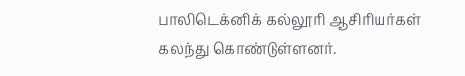பாலிடெக்னிக் கல்லூரி ஆசிரியர்கள் கலந்து கொண்டுள்ளனர்.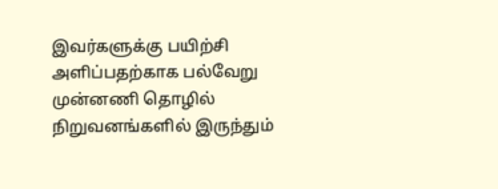இவர்களுக்கு பயிற்சி அளிப்பதற்காக பல்வேறு முன்னணி தொழில் நிறுவனங்களில் இருந்தும்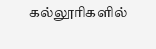கல்லூரிகளில்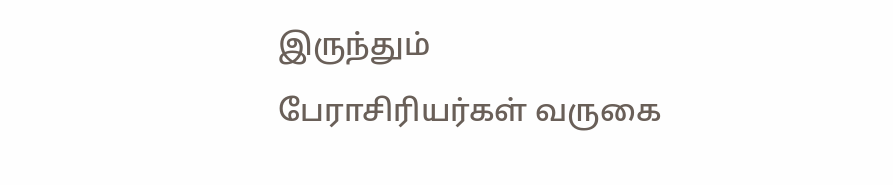இருந்தும் பேராசிரியர்கள் வருகை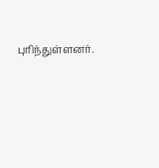புரிந்துள்ளனர்.